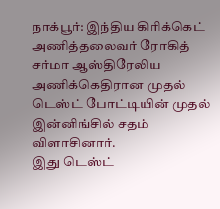நாக்பூர்: இந்திய கிரிக்கெட் அணித்தலைவர் ரோகித் சர்மா ஆஸ்திரேலிய அணிக்கெதிரான முதல் டெஸ்ட் போட்டியின் முதல் இன்னிங்சில் சதம் விளாசினார்.
இது டெஸ்ட்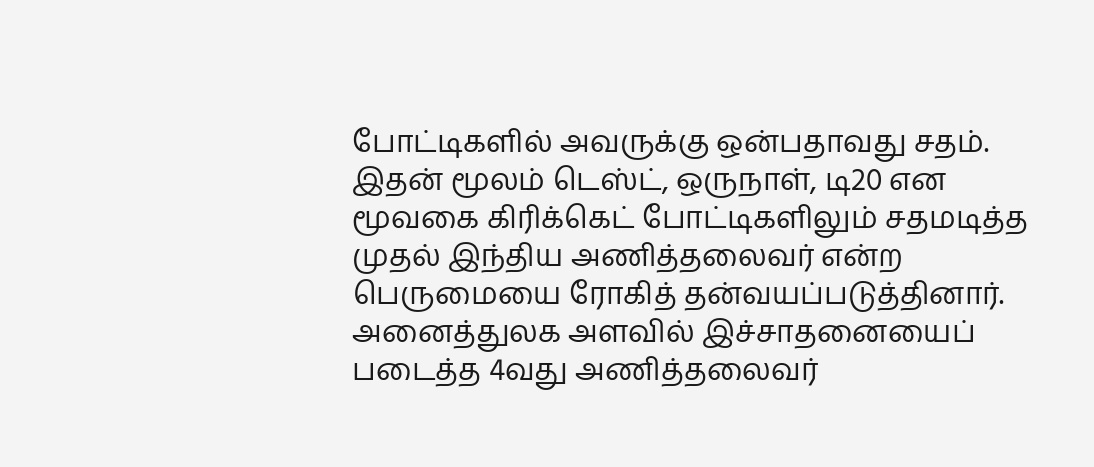போட்டிகளில் அவருக்கு ஒன்பதாவது சதம்.
இதன் மூலம் டெஸ்ட், ஒருநாள், டி20 என மூவகை கிரிக்கெட் போட்டிகளிலும் சதமடித்த முதல் இந்திய அணித்தலைவர் என்ற பெருமையை ரோகித் தன்வயப்படுத்தினார்.
அனைத்துலக அளவில் இச்சாதனையைப் படைத்த 4வது அணித்தலைவர்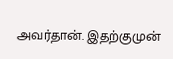அவர்தான். இதற்குமுன்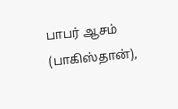பாபர் ஆசம் (பாகிஸ்தான்),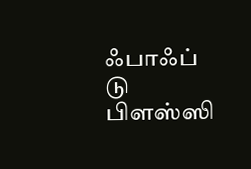ஃபாஃப் டு பிளஸ்ஸி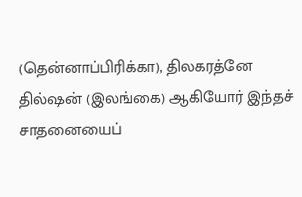(தென்னாப்பிரிக்கா), திலகரத்னே தில்ஷன் (இலங்கை) ஆகியோர் இந்தச் சாதனையைப்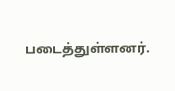படைத்துள்ளனர்.